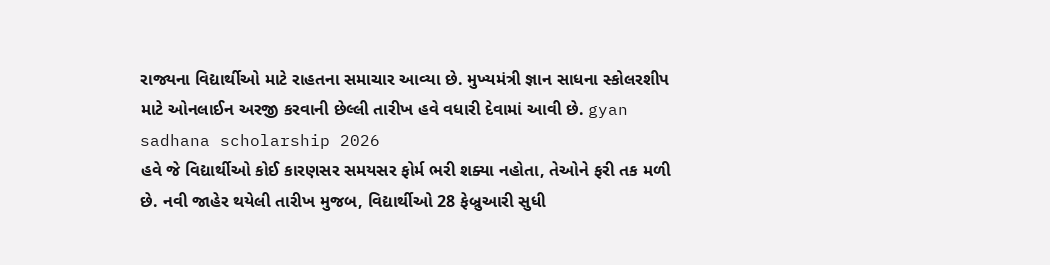રાજ્યના વિદ્યાર્થીઓ માટે રાહતના સમાચાર આવ્યા છે. મુખ્યમંત્રી જ્ઞાન સાધના સ્કોલરશીપ માટે ઓનલાઈન અરજી કરવાની છેલ્લી તારીખ હવે વધારી દેવામાં આવી છે. gyan sadhana scholarship 2026
હવે જે વિદ્યાર્થીઓ કોઈ કારણસર સમયસર ફોર્મ ભરી શક્યા નહોતા, તેઓને ફરી તક મળી છે. નવી જાહેર થયેલી તારીખ મુજબ, વિદ્યાર્થીઓ 28 ફેબ્રુઆરી સુધી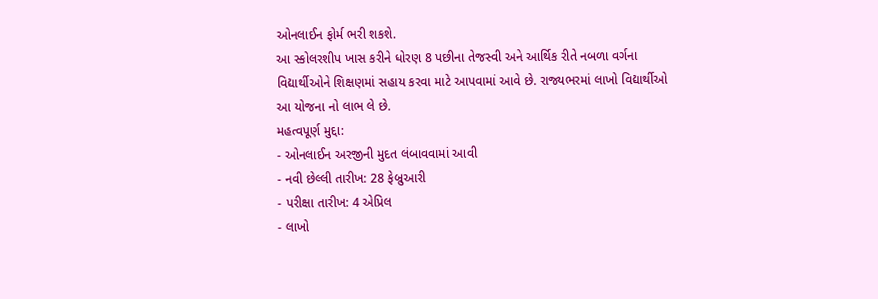ઓનલાઈન ફોર્મ ભરી શકશે.
આ સ્કોલરશીપ ખાસ કરીને ધોરણ 8 પછીના તેજસ્વી અને આર્થિક રીતે નબળા વર્ગના વિદ્યાર્થીઓને શિક્ષણમાં સહાય કરવા માટે આપવામાં આવે છે. રાજ્યભરમાં લાખો વિદ્યાર્થીઓ આ યોજના નો લાભ લે છે.
મહત્વપૂર્ણ મુદ્દા:
- ઓનલાઈન અરજીની મુદત લંબાવવામાં આવી
- નવી છેલ્લી તારીખ: 28 ફેબ્રુઆરી
- પરીક્ષા તારીખ: 4 એપ્રિલ
- લાખો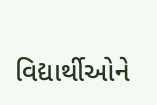વિદ્યાર્થીઓને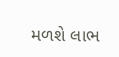મળશે લાભ